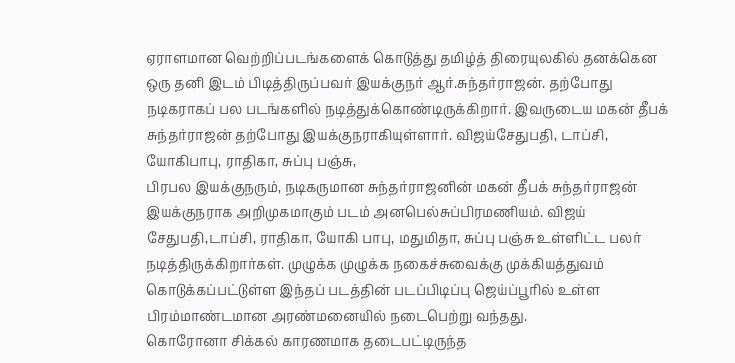ஏராளமான வெற்றிப்படங்களைக் கொடுத்து தமிழ்த் திரையுலகில் தனக்கென ஒரு தனி இடம் பிடித்திருப்பவர் இயக்குநர் ஆர்.சுந்தர்ராஜன். தற்போது நடிகராகப் பல படங்களில் நடித்துக்கொண்டிருக்கிறார். இவருடைய மகன் தீபக் சுந்தர்ராஜன் தற்போது இயக்குநராகியுள்ளார். விஜய்சேதுபதி, டாப்சி, யோகிபாபு, ராதிகா, சுப்பு பஞ்சு,
பிரபல இயக்குநரும், நடிகருமான சுந்தர்ராஜனின் மகன் தீபக் சுந்தர்ராஜன் இயக்குநராக அறிமுகமாகும் படம் அனபெல்சுப்பிரமணியம். விஜய் சேதுபதி,டாப்சி, ராதிகா, யோகி பாபு, மதுமிதா, சுப்பு பஞ்சு உள்ளிட்ட பலர் நடித்திருக்கிறார்கள். முழுக்க முழுக்க நகைச்சுவைக்கு முக்கியத்துவம் கொடுக்கப்பட்டுள்ள இந்தப் படத்தின் படப்பிடிப்பு ஜெய்ப்பூரில் உள்ள பிரம்மாண்டமான அரண்மனையில் நடைபெற்று வந்தது.
கொரோனா சிக்கல் காரணமாக தடைபட்டிருந்த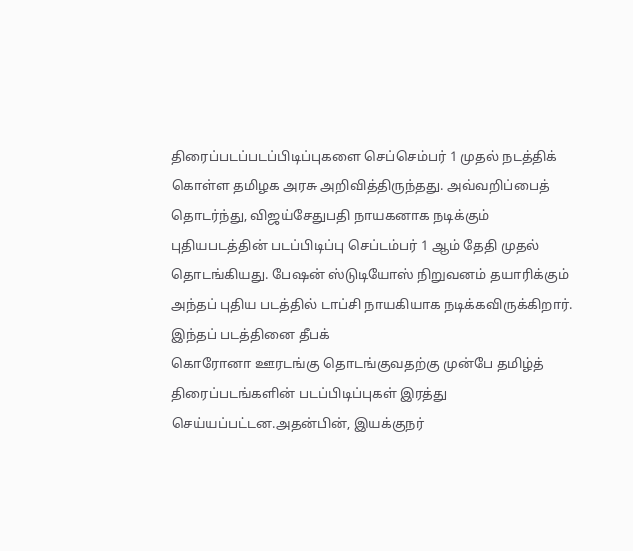திரைப்படப்படப்பிடிப்புகளை செப்செம்பர் 1 முதல் நடத்திக் கொள்ள தமிழக அரசு அறிவித்திருந்தது. அவ்வறிப்பைத் தொடர்ந்து, விஜய்சேதுபதி நாயகனாக நடிக்கும் புதியபடத்தின் படப்பிடிப்பு செப்டம்பர் 1 ஆம் தேதி முதல் தொடங்கியது. பேஷன் ஸ்டுடியோஸ் நிறுவனம் தயாரிக்கும் அந்தப் புதிய படத்தில் டாப்சி நாயகியாக நடிக்கவிருக்கிறார். இந்தப் படத்தினை தீபக்
கொரோனா ஊரடங்கு தொடங்குவதற்கு முன்பே தமிழ்த் திரைப்படங்களின் படப்பிடிப்புகள் இரத்து செய்யப்பட்டன.அதன்பின், இயக்குநர்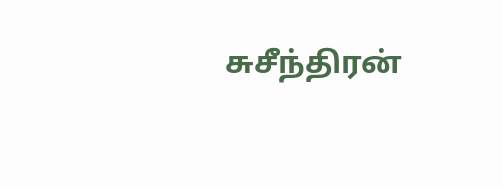சுசீந்திரன்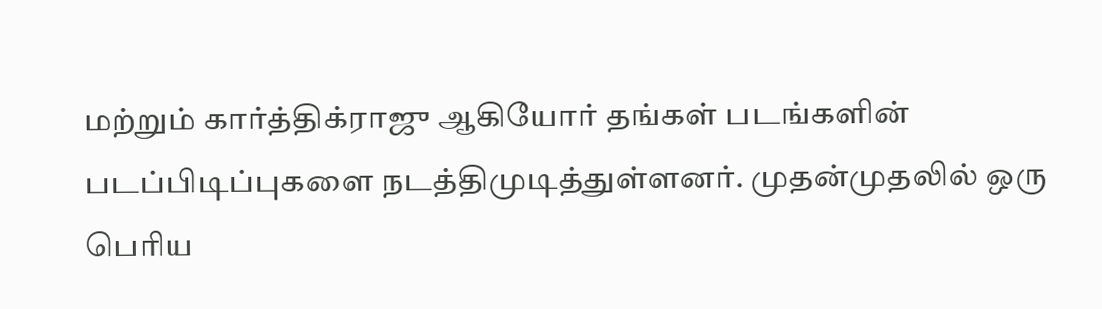மற்றும் கார்த்திக்ராஜு ஆகியோர் தங்கள் படங்களின் படப்பிடிப்புகளை நடத்திமுடித்துள்ளனர். முதன்முதலில் ஒரு பெரிய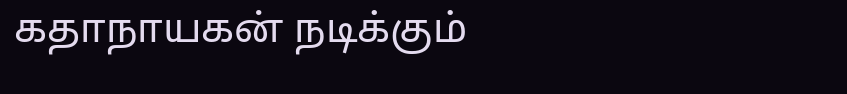கதாநாயகன் நடிக்கும்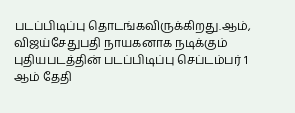படப்பிடிப்பு தொடங்கவிருக்கிறது.ஆம், விஜய்சேதுபதி நாயகனாக நடிக்கும் புதியபடத்தின் படப்பிடிப்பு செப்டம்பர் 1 ஆம் தேதி